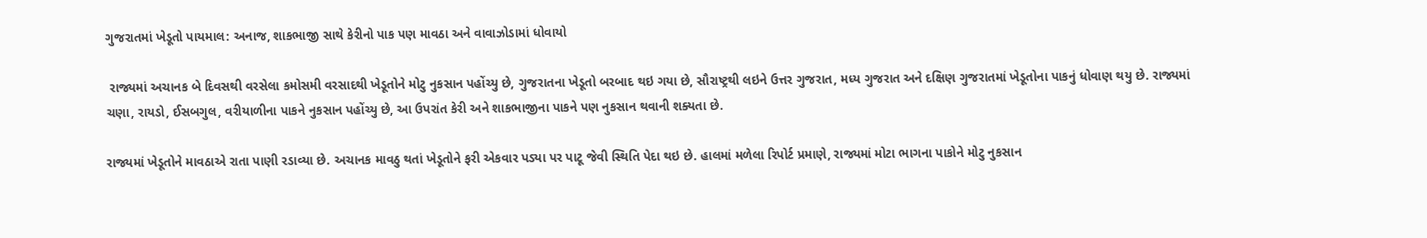ગુજરાતમાં ખેડૂતો પાયમાલ: અનાજ, શાકભાજી સાથે કેરીનો પાક પણ માવઠા અને વાવાઝોડામાં ધોવાયો

 રાજ્યમાં અચાનક બે દિવસથી વરસેલા કમોસમી વરસાદથી ખેડૂતોને મોટુ નુકસાન પહોંચ્યુ છે, ગુજરાતના ખેડૂતો બરબાદ થઇ ગયા છે, સૌરાષ્ટ્રથી લઇને ઉત્તર ગુજરાત, મધ્ય ગુજરાત અને દક્ષિણ ગુજરાતમાં ખેડૂતોના પાકનું ધોવાણ થયુ છે. રાજ્યમાં ચણા, રાયડો, ઈસબગુલ, વરીયાળીના પાકને નુકસાન પહોંચ્યુ છે, આ ઉપરાંત કેરી અને શાકભાજીના પાકને પણ નુકસાન થવાની શક્યતા છે.

રાજ્યમાં ખેડૂતોને માવઠાએ રાતા પાણી રડાવ્યા છે. અચાનક માવઠુ થતાં ખેડૂતોને ફરી એકવાર પડ્યા પર પાટૂ જેવી સ્થિતિ પેદા થઇ છે. હાલમાં મળેલા રિપોર્ટ પ્રમાણે, રાજ્યમાં મોટા ભાગના પાકોને મોટુ નુકસાન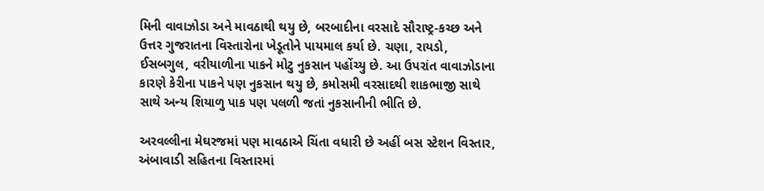મિની વાવાઝોડા અને માવઠાથી થયુ છે, બરબાદીના વરસાદે સૌરાષ્ટ્ર-કચ્છ અને ઉત્તર ગુજરાતના વિસ્તારોના ખેડૂતોને પાયમાલ કર્યા છે. ચણા, રાયડો, ઈસબગુલ, વરીયાળીના પાકને મોટુ નુકસાન પહોંચ્યુ છે. આ ઉપરાંત વાવાઝોડાના કારણે કેરીના પાકને પણ નુકસાન થયુ છે, કમોસમી વરસાદથી શાકભાજી સાથે સાથે અન્ય શિયાળુ પાક પણ પલળી જતાં નુકસાનીની ભીતિ છે.

અરવલ્લીના મેઘરજમાં પણ માવઠાએ ચિંતા વધારી છે અહીં બસ સ્ટેશન વિસ્તાર, અંબાવાડી સહિતના વિસ્તારમાં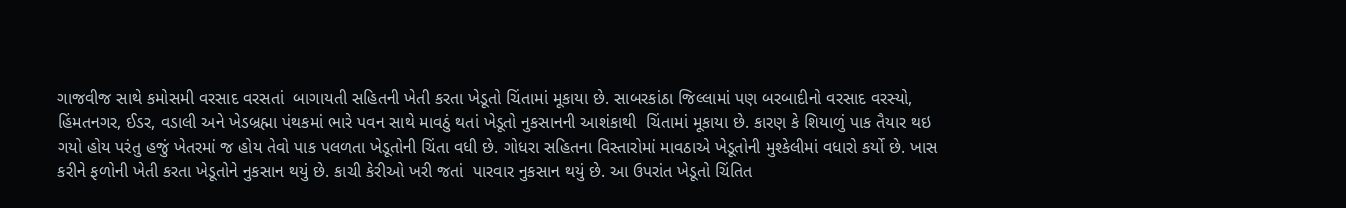ગાજવીજ સાથે કમોસમી વરસાદ વરસતાં  બાગાયતી સહિતની ખેતી કરતા ખેડૂતો ચિંતામાં મૂકાયા છે. સાબરકાંઠા જિલ્લામાં પણ બરબાદીનો વરસાદ વરસ્યો,  હિંમતનગર, ઈડર, વડાલી અને ખેડબ્રહ્મા પંથકમાં ભારે પવન સાથે માવઠું થતાં ખેડૂતો નુકસાનની આશંકાથી  ચિંતામાં મૂકાયા છે. કારણ કે શિયાળું પાક તૈયાર થઇ ગયો હોય પરંતુ હજું ખેતરમાં જ હોય તેવો પાક પલળતા ખેડૂતોની ચિંતા વધી છે. ગોધરા સહિતના વિસ્તારોમાં માવઠાએ ખેડૂતોની મુશ્કેલીમાં વધારો કર્યો છે. ખાસ કરીને ફળોની ખેતી કરતા ખેડૂતોને નુકસાન થયું છે. કાચી કેરીઓ ખરી જતાં  પારવાર નુકસાન થયું છે. આ ઉપરાંત ખેડૂતો ચિંતિત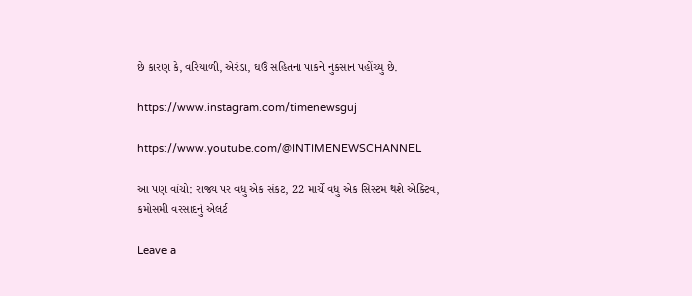છે કારણ કે, વરિયાળી, એરંડા, ઘઉં સહિતના પાકને નુકસાન પહોંચ્યુ છે.

https://www.instagram.com/timenewsguj

https://www.youtube.com/@INTIMENEWSCHANNEL

આ પણ વાંચો: રાજ્ય પર વધુ એક સંકટ, 22 માર્ચે વધુ એક સિસ્ટમ થશે એક્ટિવ, કમોસમી વરસાદનું એલર્ટ

Leave a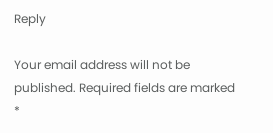Reply

Your email address will not be published. Required fields are marked *